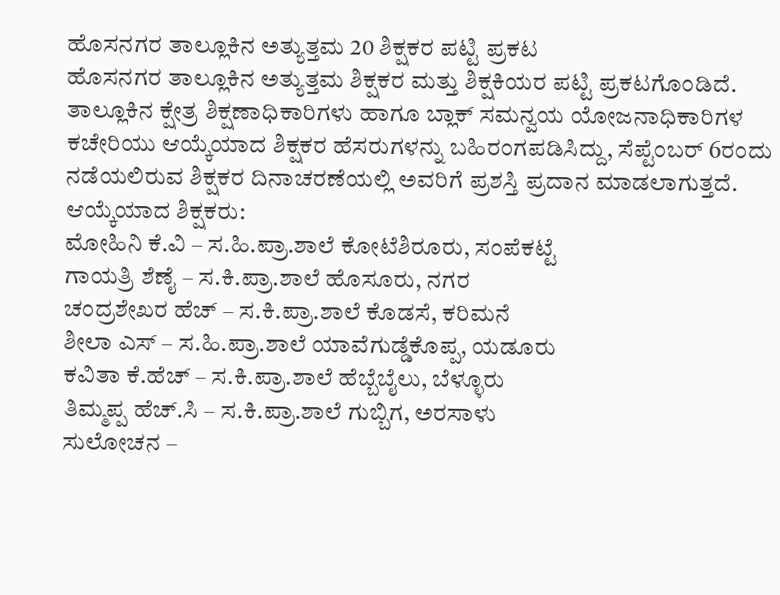ಹೊಸನಗರ ತಾಲ್ಲೂಕಿನ ಅತ್ಯುತ್ತಮ 20 ಶಿಕ್ಷಕರ ಪಟ್ಟಿ ಪ್ರಕಟ
ಹೊಸನಗರ ತಾಲ್ಲೂಕಿನ ಅತ್ಯುತ್ತಮ ಶಿಕ್ಷಕರ ಮತ್ತು ಶಿಕ್ಷಕಿಯರ ಪಟ್ಟಿ ಪ್ರಕಟಗೊಂಡಿದೆ. ತಾಲ್ಲೂಕಿನ ಕ್ಷೇತ್ರ ಶಿಕ್ಷಣಾಧಿಕಾರಿಗಳು ಹಾಗೂ ಬ್ಲಾಕ್ ಸಮನ್ವಯ ಯೋಜನಾಧಿಕಾರಿಗಳ ಕಚೇರಿಯು ಆಯ್ಕೆಯಾದ ಶಿಕ್ಷಕರ ಹೆಸರುಗಳನ್ನು ಬಹಿರಂಗಪಡಿಸಿದ್ದು, ಸೆಪ್ಟೆಂಬರ್ 6ರಂದು ನಡೆಯಲಿರುವ ಶಿಕ್ಷಕರ ದಿನಾಚರಣೆಯಲ್ಲಿ ಅವರಿಗೆ ಪ್ರಶಸ್ತಿ ಪ್ರದಾನ ಮಾಡಲಾಗುತ್ತದೆ.
ಆಯ್ಕೆಯಾದ ಶಿಕ್ಷಕರು:
ಮೋಹಿನಿ ಕೆ.ವಿ – ಸ.ಹಿ.ಪ್ರಾ.ಶಾಲೆ ಕೋಟೆಶಿರೂರು, ಸಂಪೆಕಟ್ಟೆ
ಗಾಯತ್ರಿ ಶೆಣೈ – ಸ.ಕಿ.ಪ್ರಾ.ಶಾಲೆ ಹೊಸೂರು, ನಗರ
ಚಂದ್ರಶೇಖರ ಹೆಚ್ – ಸ.ಕಿ.ಪ್ರಾ.ಶಾಲೆ ಕೊಡಸೆ, ಕರಿಮನೆ
ಶೀಲಾ ಎಸ್ – ಸ.ಹಿ.ಪ್ರಾ.ಶಾಲೆ ಯಾವೆಗುಡ್ಡೆಕೊಪ್ಪ, ಯಡೂರು
ಕವಿತಾ ಕೆ.ಹೆಚ್ – ಸ.ಕಿ.ಪ್ರಾ.ಶಾಲೆ ಹೆಬ್ಬೆಬೈಲು, ಬೆಳ್ಳೂರು
ತಿಮ್ಮಪ್ಪ ಹೆಚ್.ಸಿ – ಸ.ಕಿ.ಪ್ರಾ.ಶಾಲೆ ಗುಬ್ಬಿಗ, ಅರಸಾಳು
ಸುಲೋಚನ –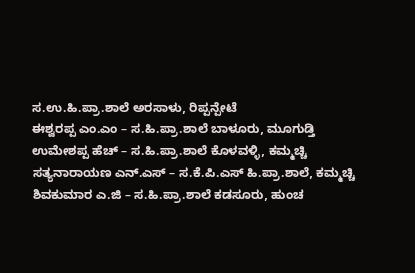ಸ.ಉ.ಹಿ.ಪ್ರಾ.ಶಾಲೆ ಅರಸಾಳು, ರಿಪ್ಪನ್ಪೇಟೆ
ಈಶ್ವರಪ್ಪ ಎಂ.ಎಂ – ಸ.ಹಿ.ಪ್ರಾ.ಶಾಲೆ ಬಾಳೂರು, ಮೂಗುಡ್ತಿ
ಉಮೇಶಪ್ಪ ಹೆಚ್ – ಸ.ಹಿ.ಪ್ರಾ.ಶಾಲೆ ಕೊಳವಳ್ಳಿ, ಕಮ್ಮಚ್ಚಿ
ಸತ್ಯನಾರಾಯಣ ಎನ್.ಎಸ್ – ಸ.ಕೆ.ಪಿ.ಎಸ್ ಹಿ.ಪ್ರಾ.ಶಾಲೆ, ಕಮ್ಮಚ್ಚಿ
ಶಿವಕುಮಾರ ಎ.ಜಿ – ಸ.ಹಿ.ಪ್ರಾ.ಶಾಲೆ ಕಡಸೂರು, ಹುಂಚ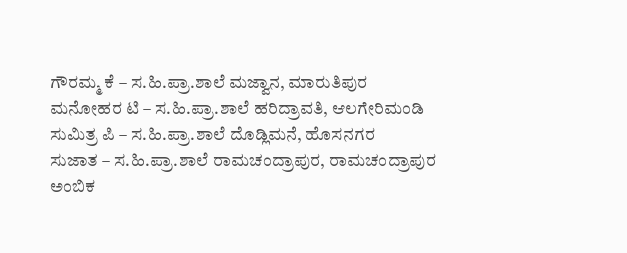ಗೌರಮ್ಮ ಕೆ – ಸ.ಹಿ.ಪ್ರಾ.ಶಾಲೆ ಮಜ್ವಾನ, ಮಾರುತಿಪುರ
ಮನೋಹರ ಟಿ – ಸ.ಹಿ.ಪ್ರಾ.ಶಾಲೆ ಹರಿದ್ರಾವತಿ, ಆಲಗೇರಿಮಂಡಿ
ಸುಮಿತ್ರ ಪಿ – ಸ.ಹಿ.ಪ್ರಾ.ಶಾಲೆ ದೊಡ್ಲಿಮನೆ, ಹೊಸನಗರ
ಸುಜಾತ – ಸ.ಹಿ.ಪ್ರಾ.ಶಾಲೆ ರಾಮಚಂದ್ರಾಪುರ, ರಾಮಚಂದ್ರಾಪುರ
ಅಂಬಿಕ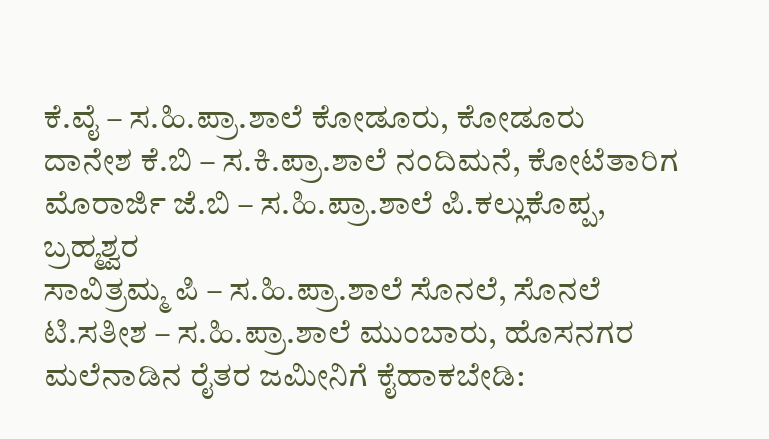ಕೆ.ವೈ – ಸ.ಹಿ.ಪ್ರಾ.ಶಾಲೆ ಕೋಡೂರು, ಕೋಡೂರು
ದಾನೇಶ ಕೆ.ಬಿ – ಸ.ಕಿ.ಪ್ರಾ.ಶಾಲೆ ನಂದಿಮನೆ, ಕೋಟೆತಾರಿಗ
ಮೊರಾರ್ಜಿ ಜೆ.ಬಿ – ಸ.ಹಿ.ಪ್ರಾ.ಶಾಲೆ ಪಿ.ಕಲ್ಲುಕೊಪ್ಪ, ಬ್ರಹ್ಮಶ್ವರ
ಸಾವಿತ್ರಮ್ಮ ಪಿ – ಸ.ಹಿ.ಪ್ರಾ.ಶಾಲೆ ಸೊನಲೆ, ಸೊನಲೆ
ಟಿ.ಸತೀಶ – ಸ.ಹಿ.ಪ್ರಾ.ಶಾಲೆ ಮುಂಬಾರು, ಹೊಸನಗರ
ಮಲೆನಾಡಿನ ರೈತರ ಜಮೀನಿಗೆ ಕೈಹಾಕಬೇಡಿ: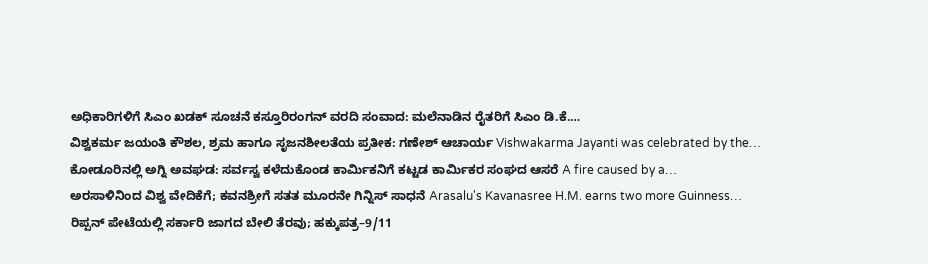ಅಧಿಕಾರಿಗಳಿಗೆ ಸಿಎಂ ಖಡಕ್ ಸೂಚನೆ ಕಸ್ತೂರಿರಂಗನ್ ವರದಿ ಸಂವಾದ: ಮಲೆನಾಡಿನ ರೈತರಿಗೆ ಸಿಎಂ ಡಿ.ಕೆ.…
ವಿಶ್ವಕರ್ಮ ಜಯಂತಿ ಕೌಶಲ, ಶ್ರಮ ಹಾಗೂ ಸೃಜನಶೀಲತೆಯ ಪ್ರತೀಕ: ಗಣೇಶ್ ಆಚಾರ್ಯ Vishwakarma Jayanti was celebrated by the…
ಕೋಡೂರಿನಲ್ಲಿ ಅಗ್ನಿ ಅವಘಡ: ಸರ್ವಸ್ವ ಕಳೆದುಕೊಂಡ ಕಾರ್ಮಿಕನಿಗೆ ಕಟ್ಟಡ ಕಾರ್ಮಿಕರ ಸಂಘದ ಆಸರೆ A fire caused by a…
ಅರಸಾಳಿನಿಂದ ವಿಶ್ವ ವೇದಿಕೆಗೆ; ಕವನಶ್ರೀಗೆ ಸತತ ಮೂರನೇ ಗಿನ್ನಿಸ್ ಸಾಧನೆ Arasalu's Kavanasree H.M. earns two more Guinness…
ರಿಪ್ಪನ್ ಪೇಟೆಯಲ್ಲಿ ಸರ್ಕಾರಿ ಜಾಗದ ಬೇಲಿ ತೆರವು; ಹಕ್ಕುಪತ್ರ–9/11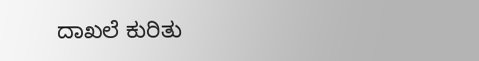ದಾಖಲೆ ಕುರಿತು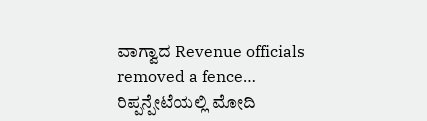ವಾಗ್ವಾದ Revenue officials removed a fence…
ರಿಪ್ಪನ್ಪೇಟೆಯಲ್ಲಿ ಮೋದಿ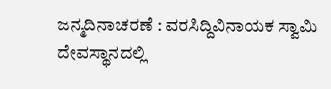ಜನ್ಮದಿನಾಚರಣೆ : ವರಸಿದ್ದಿವಿನಾಯಕ ಸ್ವಾಮಿ ದೇವಸ್ಥಾನದಲ್ಲಿ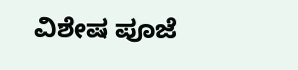ವಿಶೇಷ ಪೂಜೆ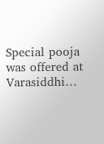Special pooja was offered at Varasiddhi…